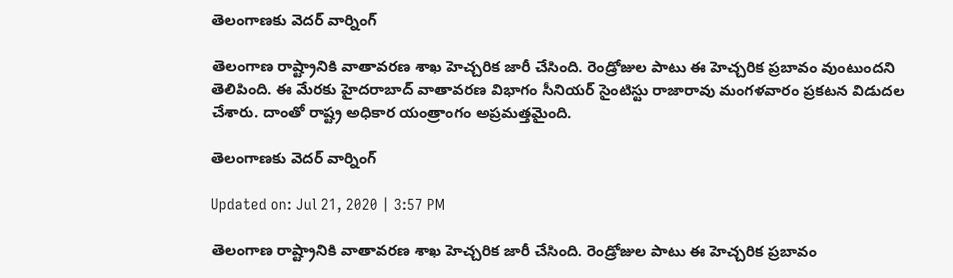తెలంగాణకు వెదర్ వార్నింగ్

తెలంగాణ రాష్ట్రానికి వాతావరణ శాఖ హెచ్చరిక జారీ చేసింది. రెండ్రోజుల పాటు ఈ హెచ్చరిక ప్రబావం వుంటుందని తెలిపింది. ఈ మేరకు హైదరాబాద్ వాతావరణ విభాగం సీనియర్ సైంటిస్టు రాజారావు మంగళవారం ప్రకటన విడుదల చేశారు. దాంతో రాష్ట్ర అధికార యంత్రాంగం అప్రమత్తమైంది.

తెలంగాణకు వెదర్ వార్నింగ్

Updated on: Jul 21, 2020 | 3:57 PM

తెలంగాణ రాష్ట్రానికి వాతావరణ శాఖ హెచ్చరిక జారీ చేసింది. రెండ్రోజుల పాటు ఈ హెచ్చరిక ప్రబావం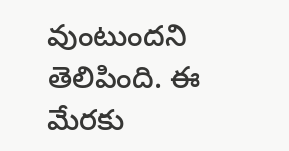వుంటుందని తెలిపింది. ఈ మేరకు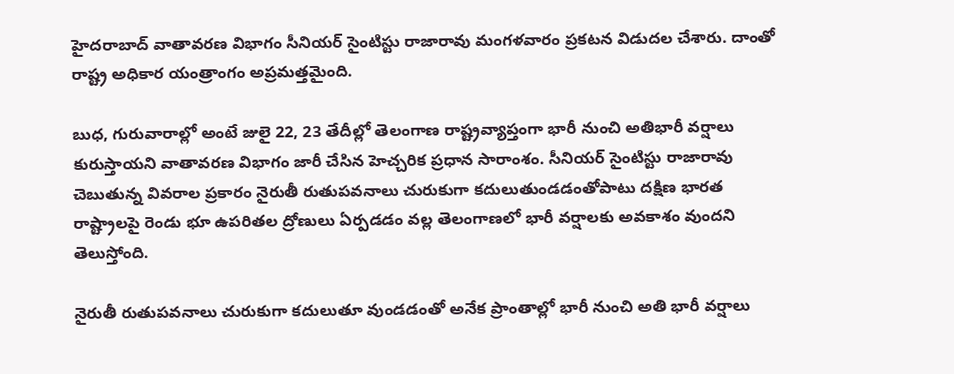హైదరాబాద్ వాతావరణ విభాగం సీనియర్ సైంటిస్టు రాజారావు మంగళవారం ప్రకటన విడుదల చేశారు. దాంతో రాష్ట్ర అధికార యంత్రాంగం అప్రమత్తమైంది.

బుధ, గురువారాల్లో అంటే జులై 22, 23 తేదీల్లో తెలంగాణ రాష్ట్రవ్యాప్తంగా భారీ నుంచి అతిభారీ వర్షాలు కురుస్తాయని వాతావరణ విభాగం జారీ చేసిన హెచ్చరిక ప్రధాన సారాంశం. సీనియర్ సైంటిస్టు రాజారావు చెబుతున్న వివరాల ప్రకారం నైరుతీ రుతుపవనాలు చురుకుగా కదులుతుండడంతోపాటు దక్షిణ భారత రాష్ట్రాలపై రెండు భూ ఉపరితల ద్రోణులు ఏర్పడడం వల్ల తెలంగాణలో భారీ వర్షాలకు అవకాశం వుందని తెలుస్తోంది.

నైరుతీ రుతుపవనాలు చురుకుగా కదులుతూ వుండడంతో అనేక ప్రాంతాల్లో భారీ నుంచి అతి భారీ వర్షాలు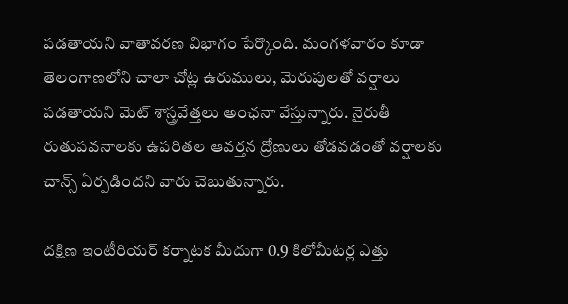పడతాయని వాతావరణ విభాగం పేర్కొంది. మంగళవారం కూడా తెలంగాణలోని చాలా చోట్ల ఉరుములు, మెరుపులతో వర్షాలు పడతాయని మెట్ శాస్త్రవేత్తలు అంఛనా వేస్తున్నారు. నైరుతీ రుతుపవనాలకు ఉపరితల ఆవర్తన ద్రోణులు తోడవడంతో వర్షాలకు చాన్స్ ఏర్పడిందని వారు చెబుతున్నారు.

దక్షిణ ఇంటీరియర్ కర్నాటక మీదుగా 0.9 కిలోమీటర్ల ఎత్తు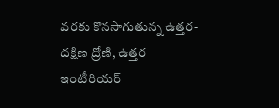వరకు కొనసాగుతున్న ఉత్తర-దక్షిణ ద్రోణి, ఉత్తర ఇంటీరియర్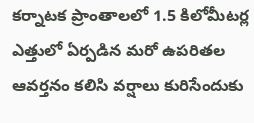కర్నాటక ప్రాంతాలలో 1.5 కిలోమీటర్ల ఎత్తులో ఏర్పడిన మరో ఉపరితల ఆవర్తనం కలిసి వర్షాలు కురిసేందుకు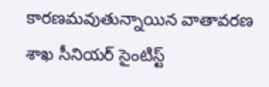కారణమవుతున్నాయిన వాతావరణ శాఖ సీనియర్ సైంటిస్ట్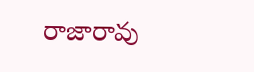రాజారావు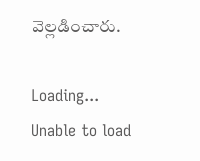వెల్లడించారు.

Loading...
Unable to load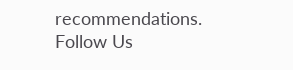recommendations.
Follow Us